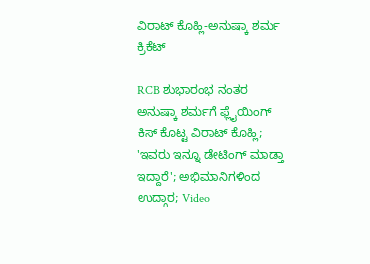ವಿರಾಟ್ ಕೊಹ್ಲಿ-ಅನುಷ್ಕಾ ಶರ್ಮ
ಕ್ರಿಕೆಟ್

RCB ಶುಭಾರಂಭ ನಂತರ ಅನುಷ್ಕಾ ಶರ್ಮಗೆ ಫ್ಲೈಯಿಂಗ್ ಕಿಸ್ ಕೊಟ್ಟ ವಿರಾಟ್ ಕೊಹ್ಲಿ; 'ಇವರು ಇನ್ನೂ ಡೇಟಿಂಗ್ ಮಾಡ್ತಾ ಇದ್ದಾರೆ'; ಅಭಿಮಾನಿಗಳಿಂದ ಉದ್ಗಾರ; Video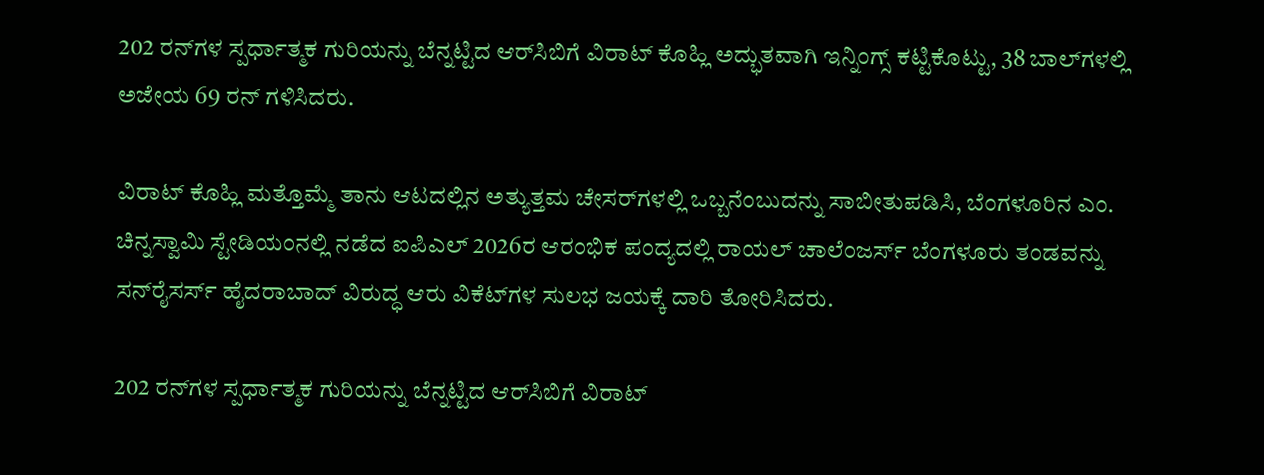202 ರನ್‌ಗಳ ಸ್ಪರ್ಧಾತ್ಮಕ ಗುರಿಯನ್ನು ಬೆನ್ನಟ್ಟಿದ ಆರ್‌ಸಿಬಿಗೆ ವಿರಾಟ್ ಕೊಹ್ಲಿ ಅದ್ಭುತವಾಗಿ ಇನ್ನಿಂಗ್ಸ್ ಕಟ್ಟಿಕೊಟ್ಟು, 38 ಬಾಲ್‌ಗಳಲ್ಲಿ ಅಜೇಯ 69 ರನ್ ಗಳಿಸಿದರು.

ವಿರಾಟ್ ಕೊಹ್ಲಿ ಮತ್ತೊಮ್ಮೆ ತಾನು ಆಟದಲ್ಲಿನ ಅತ್ಯುತ್ತಮ ಚೇಸರ್‌ಗಳಲ್ಲಿ ಒಬ್ಬನೆಂಬುದನ್ನು ಸಾಬೀತುಪಡಿಸಿ, ಬೆಂಗಳೂರಿನ ಎಂ. ಚಿನ್ನಸ್ವಾಮಿ ಸ್ಟೇಡಿಯಂನಲ್ಲಿ ನಡೆದ ಐಪಿಎಲ್ 2026ರ ಆರಂಭಿಕ ಪಂದ್ಯದಲ್ಲಿ ರಾಯಲ್ ಚಾಲೆಂಜರ್ಸ್ ಬೆಂಗಳೂರು ತಂಡವನ್ನು ಸನ್‌ರೈಸರ್ಸ್ ಹೈದರಾಬಾದ್ ವಿರುದ್ಧ ಆರು ವಿಕೆಟ್‌ಗಳ ಸುಲಭ ಜಯಕ್ಕೆ ದಾರಿ ತೋರಿಸಿದರು.

202 ರನ್‌ಗಳ ಸ್ಪರ್ಧಾತ್ಮಕ ಗುರಿಯನ್ನು ಬೆನ್ನಟ್ಟಿದ ಆರ್‌ಸಿಬಿಗೆ ವಿರಾಟ್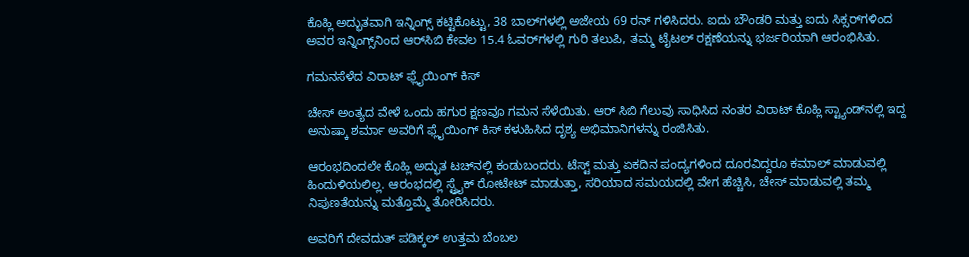ಕೊಹ್ಲಿ ಅದ್ಭುತವಾಗಿ ಇನ್ನಿಂಗ್ಸ್ ಕಟ್ಟಿಕೊಟ್ಟು, 38 ಬಾಲ್‌ಗಳಲ್ಲಿ ಅಜೇಯ 69 ರನ್ ಗಳಿಸಿದರು. ಐದು ಬೌಂಡರಿ ಮತ್ತು ಐದು ಸಿಕ್ಸರ್‌ಗಳಿಂದ ಅವರ ಇನ್ನಿಂಗ್ಸ್‌ನಿಂದ ಆರ್‌ಸಿಬಿ ಕೇವಲ 15.4 ಓವರ್‌ಗಳಲ್ಲಿ ಗುರಿ ತಲುಪಿ, ತಮ್ಮ ಟೈಟಲ್ ರಕ್ಷಣೆಯನ್ನು ಭರ್ಜರಿಯಾಗಿ ಆರಂಭಿಸಿತು.

ಗಮನಸೆಳೆದ ವಿರಾಟ್ ಫ್ಲೈಯಿಂಗ್ ಕಿಸ್

ಚೇಸ್ ಅಂತ್ಯದ ವೇಳೆ ಒಂದು ಹಗುರ ಕ್ಷಣವೂ ಗಮನ ಸೆಳೆಯಿತು. ಆರ್ ಸಿಬಿ ಗೆಲುವು ಸಾಧಿಸಿದ ನಂತರ ವಿರಾಟ್ ಕೊಹ್ಲಿ ಸ್ಟ್ಯಾಂಡ್‌ನಲ್ಲಿ ಇದ್ದ ಅನುಷ್ಕಾ ಶರ್ಮಾ ಅವರಿಗೆ ಫ್ಲೈಯಿಂಗ್ ಕಿಸ್ ಕಳುಹಿಸಿದ ದೃಶ್ಯ ಅಭಿಮಾನಿಗಳನ್ನು ರಂಜಿಸಿತು.

ಆರಂಭದಿಂದಲೇ ಕೊಹ್ಲಿ ಅದ್ಭುತ ಟಚ್‌ನಲ್ಲಿ ಕಂಡುಬಂದರು. ಟೆಸ್ಟ್ ಮತ್ತು ಏಕದಿನ ಪಂದ್ಯಗಳಿಂದ ದೂರವಿದ್ದರೂ ಕಮಾಲ್ ಮಾಡುವಲ್ಲಿ ಹಿಂದುಳಿಯಲಿಲ್ಲ. ಆರಂಭದಲ್ಲಿ ಸ್ಟ್ರೈಕ್‌ ರೋಟೇಟ್ ಮಾಡುತ್ತಾ, ಸರಿಯಾದ ಸಮಯದಲ್ಲಿ ವೇಗ ಹೆಚ್ಚಿಸಿ, ಚೇಸ್ ಮಾಡುವಲ್ಲಿ ತಮ್ಮ ನಿಪುಣತೆಯನ್ನು ಮತ್ತೊಮ್ಮೆ ತೋರಿಸಿದರು.

ಅವರಿಗೆ ದೇವದುತ್ ಪಡಿಕ್ಕಲ್ ಉತ್ತಮ ಬೆಂಬಲ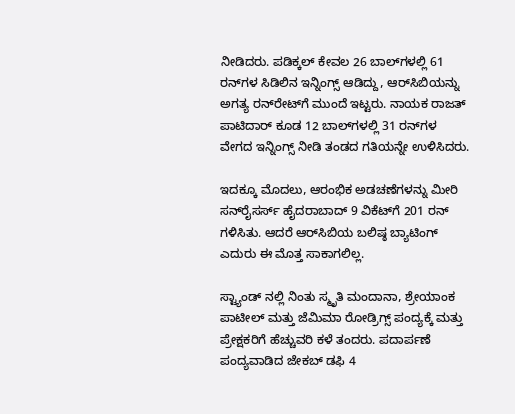ನೀಡಿದರು. ಪಡಿಕ್ಕಲ್ ಕೇವಲ 26 ಬಾಲ್‌ಗಳಲ್ಲಿ 61 ರನ್‌ಗಳ ಸಿಡಿಲಿನ ಇನ್ನಿಂಗ್ಸ್ ಆಡಿದ್ದು, ಆರ್‌ಸಿಬಿಯನ್ನು ಅಗತ್ಯ ರನ್‌ರೇಟ್‌ಗೆ ಮುಂದೆ ಇಟ್ಟರು. ನಾಯಕ ರಾಜತ್ ಪಾಟಿದಾರ್ ಕೂಡ 12 ಬಾಲ್‌ಗಳಲ್ಲಿ 31 ರನ್‌ಗಳ ವೇಗದ ಇನ್ನಿಂಗ್ಸ್ ನೀಡಿ ತಂಡದ ಗತಿಯನ್ನೇ ಉಳಿಸಿದರು.

ಇದಕ್ಕೂ ಮೊದಲು, ಆರಂಭಿಕ ಅಡಚಣೆಗಳನ್ನು ಮೀರಿ ಸನ್‌ರೈಸರ್ಸ್ ಹೈದರಾಬಾದ್ 9 ವಿಕೆಟ್‌ಗೆ 201 ರನ್ ಗಳಿಸಿತು. ಆದರೆ ಆರ್‌ಸಿಬಿಯ ಬಲಿಷ್ಠ ಬ್ಯಾಟಿಂಗ್ ಎದುರು ಈ ಮೊತ್ತ ಸಾಕಾಗಲಿಲ್ಲ.

ಸ್ಟ್ಯಾಂಡ್‌ ನಲ್ಲಿ ನಿಂತು ಸ್ಮೃತಿ ಮಂದಾನಾ, ಶ್ರೇಯಾಂಕ ಪಾಟೀಲ್ ಮತ್ತು ಜೆಮಿಮಾ ರೋಡ್ರಿಗ್ಸ್ ಪಂದ್ಯಕ್ಕೆ ಮತ್ತು ಪ್ರೇಕ್ಷಕರಿಗೆ ಹೆಚ್ಚುವರಿ ಕಳೆ ತಂದರು. ಪದಾರ್ಪಣೆ ಪಂದ್ಯವಾಡಿದ ಜೇಕಬ್ ಡಫಿ 4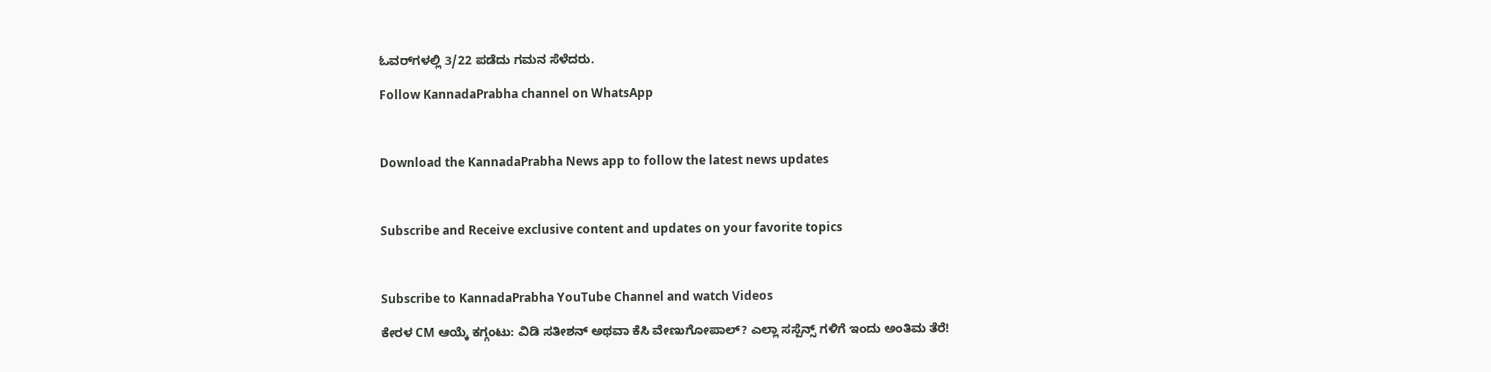ಓವರ್‌ಗಳಲ್ಲಿ 3/22 ಪಡೆದು ಗಮನ ಸೆಳೆದರು.

Follow KannadaPrabha channel on WhatsApp



Download the KannadaPrabha News app to follow the latest news updates



Subscribe and Receive exclusive content and updates on your favorite topics



Subscribe to KannadaPrabha YouTube Channel and watch Videos

ಕೇರಳ CM ಆಯ್ಕೆ ಕಗ್ಗಂಟು: ವಿಡಿ ಸತೀಶನ್ ಅಥವಾ ಕೆಸಿ ವೇಣುಗೋಪಾಲ್? ಎಲ್ಲಾ ಸಸ್ಪೆನ್ಸ್ ಗಳಿಗೆ ಇಂದು ಅಂತಿಮ ತೆರೆ!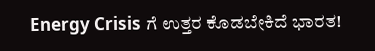Energy Crisis ಗೆ ಉತ್ತರ ಕೊಡಬೇಕಿದೆ ಭಾರತ!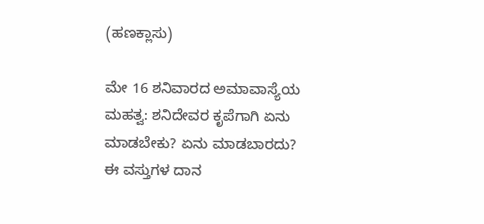(ಹಣಕ್ಲಾಸು)

ಮೇ 16 ಶನಿವಾರದ ಅಮಾವಾಸ್ಯೆಯ ಮಹತ್ವ: ಶನಿದೇವರ ಕೃಪೆಗಾಗಿ ಏನು ಮಾಡಬೇಕು? ಏನು ಮಾಡಬಾರದು? ಈ ವಸ್ತುಗಳ ದಾನ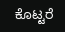ಕೊಟ್ಟರೆ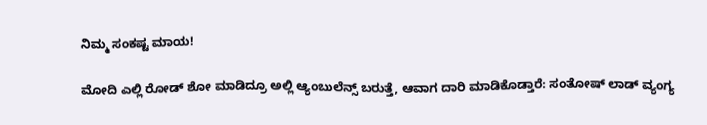ನಿಮ್ಮ ಸಂಕಷ್ಟ ಮಾಯ!

ಮೋದಿ ಎಲ್ಲಿ ರೋಡ್ ಶೋ ಮಾಡಿದ್ರೂ ಅಲ್ಲಿ ಆ್ಯಂಬುಲೆನ್ಸ್ ಬರುತ್ತೆ, ಆವಾಗ ದಾರಿ ಮಾಡಿಕೊಡ್ತಾರೆ: ಸಂತೋಷ್ ಲಾಡ್ ವ್ಯಂಗ್ಯ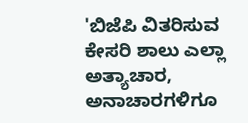'ಬಿಜೆಪಿ ವಿತರಿಸುವ ಕೇಸರಿ ಶಾಲು ಎಲ್ಲಾ ಅತ್ಯಾಚಾರ, ಅನಾಚಾರಗಳಿಗೂ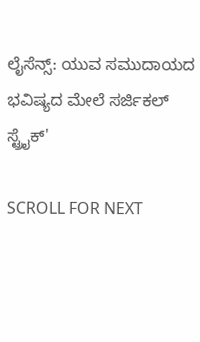ಲೈಸೆನ್ಸ್: ಯುವ ಸಮುದಾಯದ ಭವಿಷ್ಯದ ಮೇಲೆ ಸರ್ಜಿಕಲ್ ಸ್ಟ್ರೈಕ್'

SCROLL FOR NEXT